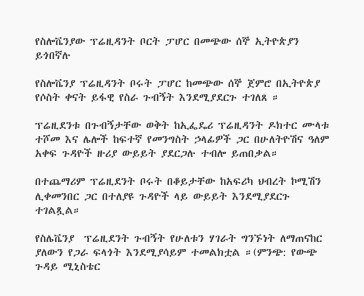የስሎቬንያው ፕሬዚዳንት ቦርት ፓሆር በመጭው ሰኞ ኢትዮጵያን ይጎበኛሉ

የስሎቬንያ ፕሬዚዳንት ቦሩት ፓሆር ከመጭው ሰኞ ጀምሮ በኢትዮጵያ የሶስት ቀናት ይፋዊ የስራ ጉብኝት እንደሚያደርጉ ተገለጸ ።

ፕሬዚደንቱ በጉብኝታቸው ወቅት ከኢፌዴሪ ፕሬዚዳንት ዶክተር ሙላቱ ተሾመ እና ሌሎች ከፍተኛ የመንግስት ኃላፊዎች ጋር በሁለትዮሽና ዓለም አቀፍ ጉዳዮች ዙሪያ ውይይት ያደርጋሉ ተብሎ ይጠበቃል።

በተጨማሪም ፕሬዚደንት ቦሩት በቆይታቸው ከአፍሪካ ህብረት ኮሚሽን ሊቀመንበር ጋር በተለያዩ ጉዳዮች ላይ ውይይት እንደሚያደርጉ ተገልጿል።

የስሌቬንያ  ፕሬዚደንት ጉብኝት የሁለቱን ሃገራት ግንኙነት ለማጠናከር ያለውን የጋራ ፍላጎት እንደሚያሳይም ተመልክቷል ።(ምንጭ: የውጭ ጉዳይ ሚኒስቴር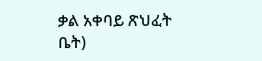ቃል አቀባይ ጽህፈት ቤት)